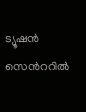ട്യൂഷൻ സെന്‍ററിൽ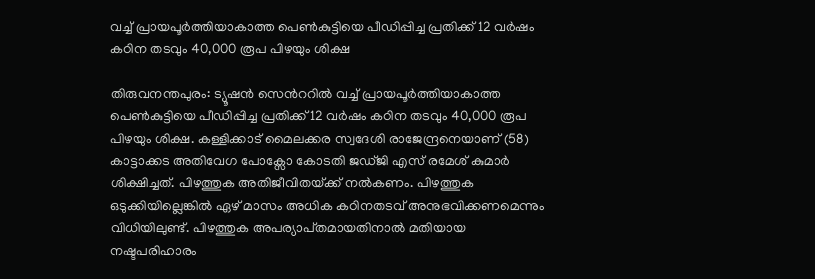വച്ച് പ്രായപൂർത്തിയാകാത്ത പെൺകുട്ടിയെ പീഡിപ്പിച്ച പ്രതിക്ക് 12 വർഷം കഠിന തടവും 40,000 രൂപ പിഴയും ശിക്ഷ

തിരുവനന്തപുരം: ട്യൂഷൻ സെന്‍ററിൽ വച്ച് പ്രായപൂർത്തിയാകാത്ത പെൺകുട്ടിയെ പീഡിപ്പിച്ച പ്രതിക്ക് 12 വർഷം കഠിന തടവും 40,000 രൂപ പിഴയും ശിക്ഷ. കള്ളിക്കാട് മൈലക്കര സ്വദേശി രാജേന്ദ്രനെയാണ് (58) കാട്ടാക്കട അതിവേഗ പോക്സോ കോടതി ജഡ്ജി എസ് രമേശ് കുമാർ ശിക്ഷിച്ചത്. പിഴത്തുക അതിജീവിതയ്‌ക്ക് നൽകണം. പിഴത്തുക ഒടുക്കിയില്ലെങ്കിൽ ഏഴ് മാസം അധിക കഠിനതടവ് അനുഭവിക്കണമെന്നും വിധിയിലുണ്ട്. പിഴത്തുക അപര്യാ‌പ്‌തമായതിനാൽ മതിയായ നഷ്ടപരിഹാരം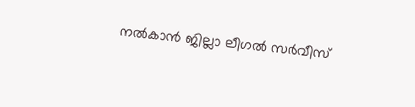നൽകാൻ ജില്ലാ ലീഗൽ സർവീസ്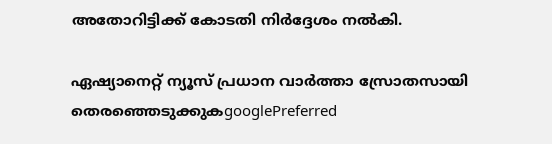അതോറിട്ടിക്ക് കോടതി നിർദ്ദേശം നൽകി.

ഏഷ്യാനെറ്റ് ന്യൂസ് പ്രധാന വാർത്താ സ്രോതസായി തെരഞ്ഞെടുക്കുകgooglePreferred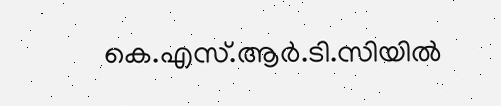കെ.എസ്.ആർ.ടി.സിയിൽ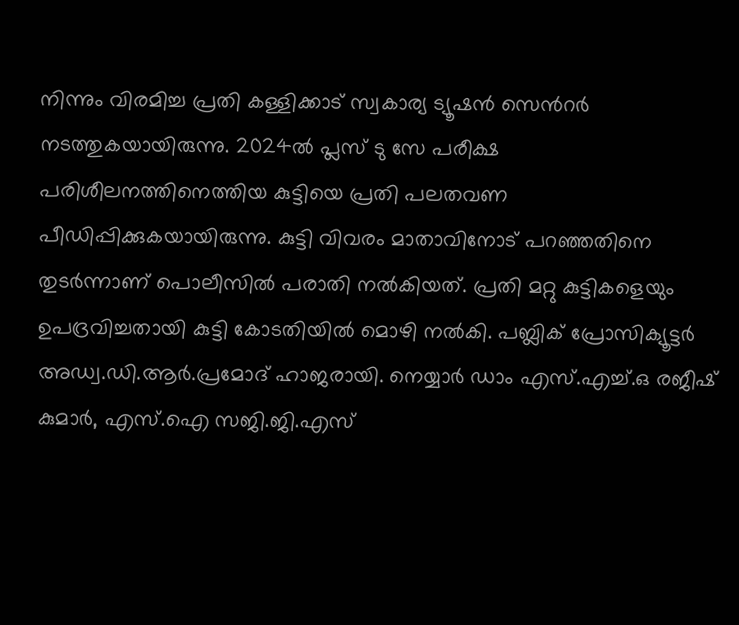നിന്നും വിരമിച്ച പ്രതി കള്ളിക്കാട് സ്വകാര്യ ട്യൂഷൻ സെന്‍റർ നടത്തുകയായിരുന്നു. 2024ൽ പ്ലസ് ടു സേ പരീക്ഷ പരിശീലനത്തിനെത്തിയ കുട്ടിയെ പ്രതി പലതവണ പീഡിപ്പിക്കുകയായിരുന്നു. കുട്ടി വിവരം മാതാവിനോട് പറഞ്ഞതിനെ തുടർന്നാണ് പൊലീസിൽ പരാതി നൽകിയത്. പ്രതി മറ്റു കുട്ടികളെയും ഉപദ്രവിച്ചതായി കുട്ടി കോടതിയിൽ മൊഴി നൽകി. പബ്ലിക് പ്രോസിക്യൂട്ടർ അഡ്വ.ഡി.ആർ.പ്രമോദ് ഹാജരായി. നെയ്യാർ ഡാം എസ്.എച്ച്.ഒ രജീഷ് കുമാർ, എസ്.ഐ സജി.ജി.എസ്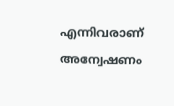എന്നിവരാണ് അന്വേഷണം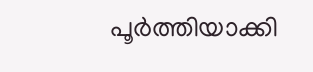പൂർത്തിയാക്കി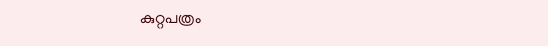കുറ്റപത്രം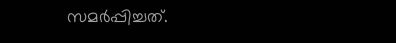സമർപ്പിച്ചത്.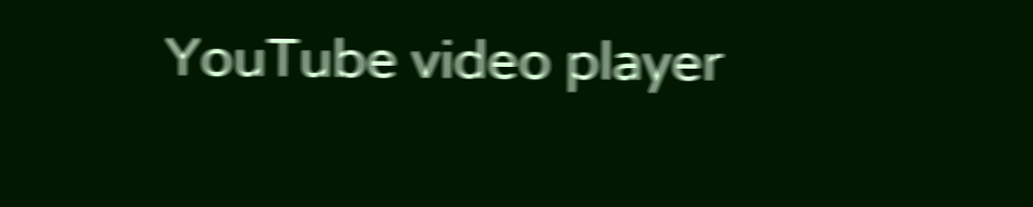YouTube video player